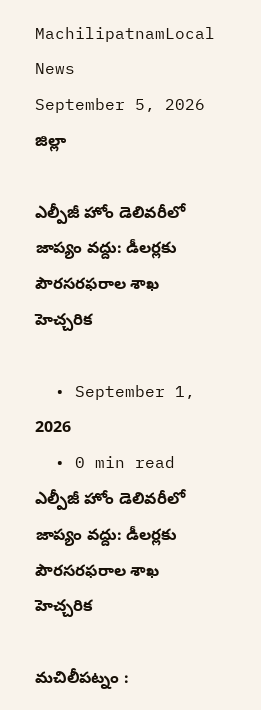MachilipatnamLocal News
September 5, 2026
జిల్లా

ఎల్పీజీ హోం డెలివరీలో జాప్యం వద్దు: డీలర్లకు పౌరసరఫరాల శాఖ హెచ్చరిక

  • September 1, 2026
  • 0 min read
ఎల్పీజీ హోం డెలివరీలో జాప్యం వద్దు: డీలర్లకు పౌరసరఫరాల శాఖ హెచ్చరిక

మచిలీపట్నం :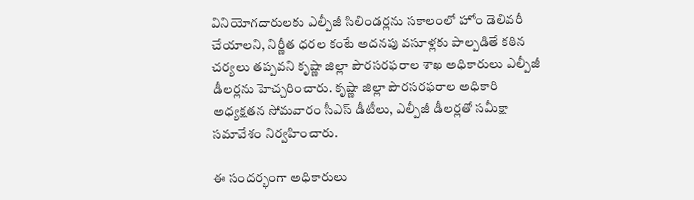వినియోగదారులకు ఎల్పీజీ సిలిండర్లను సకాలంలో హోం డెలివరీ చేయాలని, నిర్ణీత ధరల కంటే అదనపు వసూళ్లకు పాల్పడితే కఠిన చర్యలు తప్పవని కృష్ణా జిల్లా పౌరసరఫరాల శాఖ అధికారులు ఎల్పీజీ డీలర్లను హెచ్చరించారు. కృష్ణా జిల్లా పౌరసరఫరాల అధికారి అధ్యక్షతన సోమవారం సీఎస్ డీటీలు, ఎల్పీజీ డీలర్లతో సమీక్షా సమావేశం నిర్వహించారు.

ఈ సందర్భంగా అధికారులు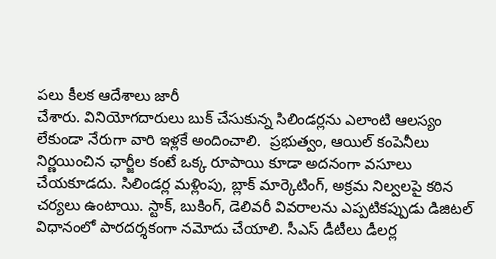పలు కీలక ఆదేశాలు జారీ
చేశారు. వినియోగదారులు బుక్ చేసుకున్న సిలిండర్లను ఎలాంటి ఆలస్యం లేకుండా నేరుగా వారి ఇళ్లకే అందించాలి.  ప్రభుత్వం, ఆయిల్ కంపెనీలు నిర్ణయించిన ఛార్జీల కంటే ఒక్క రూపాయి కూడా అదనంగా వసూలు చేయకూడదు. సిలిండర్ల మళ్లింపు, బ్లాక్ మార్కెటింగ్, అక్రమ నిల్వలపై కఠిన చర్యలు ఉంటాయి. స్టాక్, బుకింగ్, డెలివరీ వివరాలను ఎప్పటికప్పుడు డిజిటల్ విధానంలో పారదర్శకంగా నమోదు చేయాలి. సీఎస్ డీటీలు డీలర్ల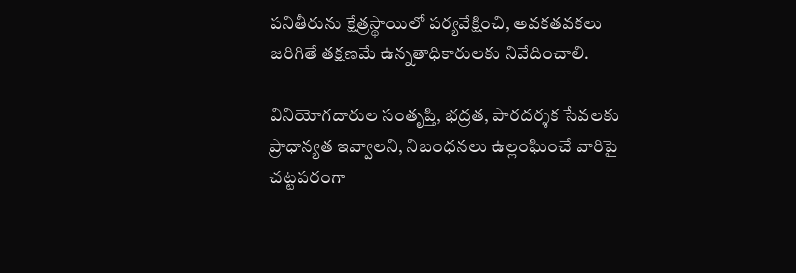పనితీరును క్షేత్రస్థాయిలో పర్యవేక్షించి, అవకతవకలు జరిగితే తక్షణమే ఉన్నతాధికారులకు నివేదించాలి.

వినియోగదారుల సంతృప్తి, భద్రత, పారదర్శక సేవలకు ప్రాధాన్యత ఇవ్వాలని, నిబంధనలు ఉల్లంఘించే వారిపై చట్టపరంగా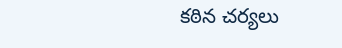కఠిన చర్యలు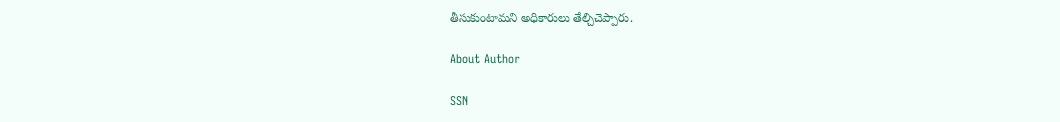తీసుకుంటామని అధికారులు తేల్చిచెప్పారు.

About Author

SSN